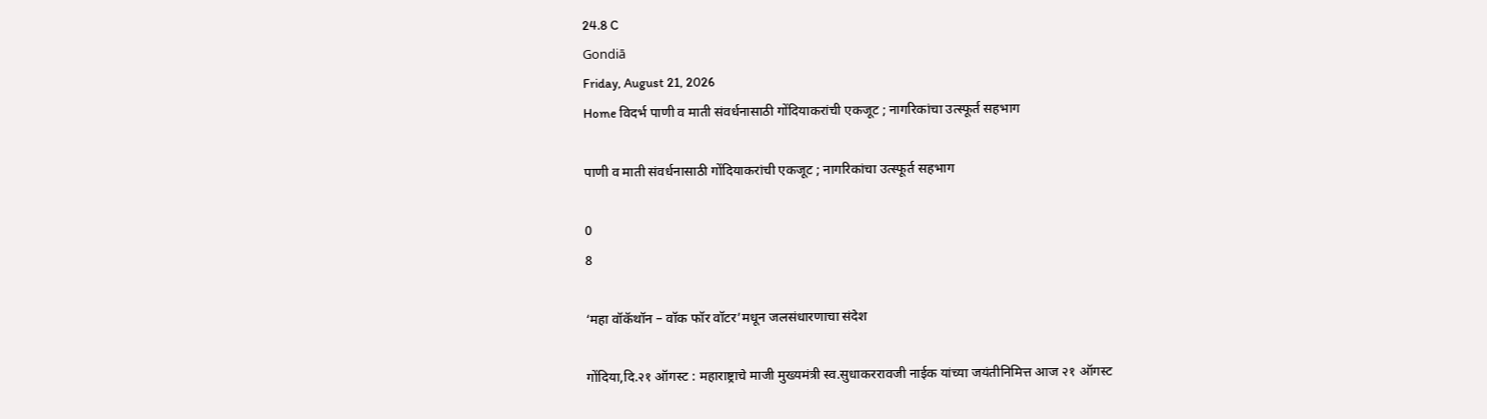24.8 C
Gondiā
Friday, August 21, 2026
Home विदर्भ पाणी व माती संवर्धनासाठी गोंदियाकरांची एकजूट ; नागरिकांचा उत्स्फूर्त सहभाग

पाणी व माती संवर्धनासाठी गोंदियाकरांची एकजूट ; नागरिकांचा उत्स्फूर्त सहभाग

0
8

‘महा वॉकॅथॉन – वॉक फॉर वॉटर’मधून जलसंधारणाचा संदेश

गोंदिया,दि.२१ ऑगस्ट : महाराष्ट्राचे माजी मुख्यमंत्री स्व.सुधाकररावजी नाईक यांच्या जयंतीनिमित्त आज २१ ऑगस्ट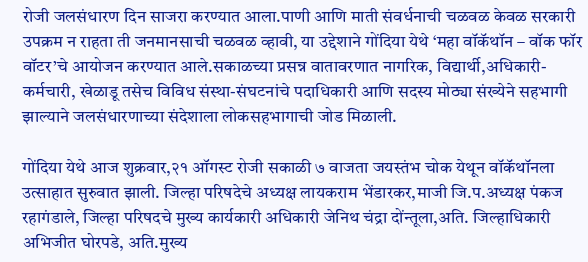रोजी जलसंधारण दिन साजरा करण्यात आला.पाणी आणि माती संवर्धनाची चळवळ केवळ सरकारी उपक्रम न राहता ती जनमानसाची चळवळ व्हावी, या उद्देशाने गोंदिया येथे ‘महा वॉकॅथॉन – वॉक फॉर वॉटर’चे आयोजन करण्यात आले.सकाळच्या प्रसन्न वातावरणात नागरिक, विद्यार्थी,अधिकारी- कर्मचारी, खेळाडू तसेच विविध संस्था-संघटनांचे पदाधिकारी आणि सदस्य मोठ्या संख्येने सहभागी झाल्याने जलसंधारणाच्या संदेशाला लोकसहभागाची जोड मिळाली.

गोंदिया येथे आज शुक्रवार,२१ ऑगस्ट रोजी सकाळी ७ वाजता जयस्तंभ चोक येथून वॉकॅथॉनला उत्साहात सुरुवात झाली. जिल्हा परिषदेचे अध्यक्ष लायकराम भेंडारकर,माजी जि.प.अध्यक्ष पंकज रहागंडाले, जिल्हा परिषदचे मुख्य कार्यकारी अधिकारी जेनिथ चंद्रा दोंन्तूला,अति. जिल्हाधिकारी अभिजीत घोरपडे, अति.मुख्य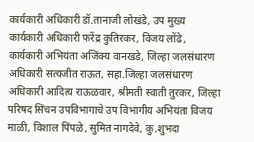कार्यकारी अधिकारी डॉ.तानाजी लोखंडे, उप मुख्य कार्यकारी अधिकारी फरेंद्र कुतिरकर, विजय लोंढे, कार्यकारी अभियंता अजिंक्य वानखडे, जिल्हा जलसंधारण अधिकारी सत्यजीत राऊत, सहा.जिल्हा जलसंधारण अधिकारी आदित्य राऊळवार, श्रीमती स्वाती तुरकर, जिल्हा परिषद सिंचन उपविभागाचे उप विभागीय अभियंता विजय माळी, विशाल पिंपळे, सुमित नागदेवे, कु.शुभदा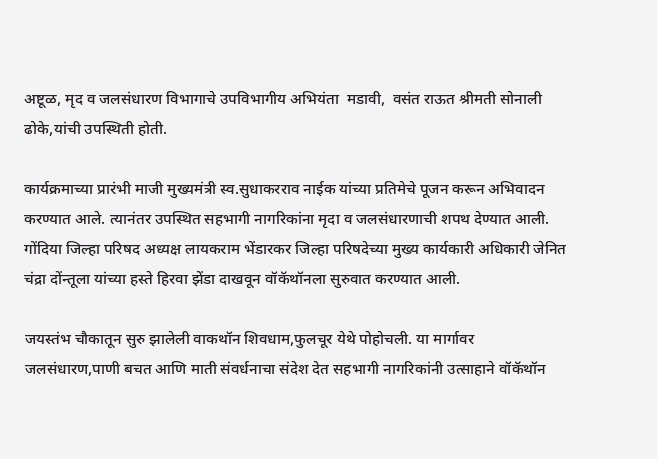अष्टूळ, मृद व जलसंधारण विभागाचे उपविभागीय अभियंता  मडावी,  वसंत राऊत श्रीमती सोनाली ढोके,यांची उपस्थिती होती.

कार्यक्रमाच्या प्रारंभी माजी मुख्यमंत्री स्व.सुधाकरराव नाईक यांच्या प्रतिमेचे पूजन करून अभिवादन करण्यात आले. त्यानंतर उपस्थित सहभागी नागरिकांना मृदा व जलसंधारणाची शपथ देण्यात आली. गोंदिया जिल्हा परिषद अध्यक्ष लायकराम भेंडारकर जिल्हा परिषदेच्या मुख्य कार्यकारी अधिकारी जेनित चंद्रा दोंन्तूला यांच्या हस्ते हिरवा झेंडा दाखवून वॉकॅथॉनला सुरुवात करण्यात आली.

जयस्तंभ चौकातून सुरु झालेली वाकथॉन शिवधाम,फुलचूर येथे पोहोचली. या मार्गावर जलसंधारण,पाणी बचत आणि माती संवर्धनाचा संदेश देत सहभागी नागरिकांनी उत्साहाने वॉकॅथॉन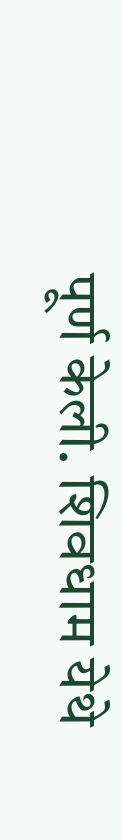पूर्ण केली. शिवधाम येथे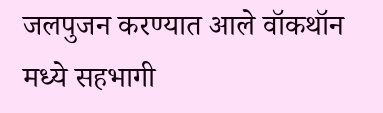जलपुजन करण्यात आले वॉकथॉन मध्ये सहभागी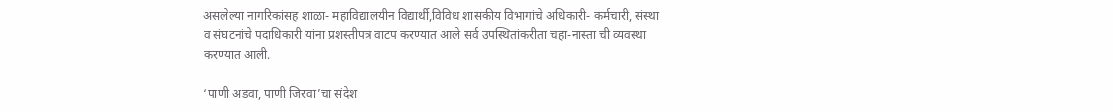असलेल्या नागरिकांसह शाळा- महाविद्यालयीन विद्यार्थी,विविध शासकीय विभागांचे अधिकारी- कर्मचारी, संस्था व संघटनांचे पदाधिकारी यांना प्रशस्तीपत्र वाटप करण्यात आले सर्व उपस्थितांकरीता चहा-नास्ता ची व्यवस्था करण्यात आली.

‘पाणी अडवा, पाणी जिरवा’चा संदेश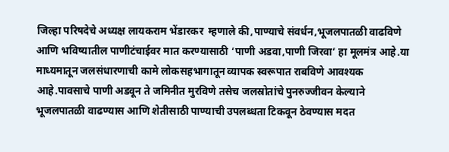जिल्हा परिषदेचे अध्यक्ष लायकराम भेंडारकर  म्हणाले की,पाण्याचे संवर्धन,भूजलपातळी वाढविणे आणि भविष्यातील पाणीटंचाईवर मात करण्यासाठी ‘पाणी अडवा,पाणी जिरवा’ हा मूलमंत्र आहे.या माध्यमातून जलसंधारणाची कामे लोकसहभागातून व्यापक स्वरूपात राबविणे आवश्यक आहे.पावसाचे पाणी अडवून ते जमिनीत मुरविणे तसेच जलस्रोतांचे पुनरुज्जीवन केल्याने भूजलपातळी वाढण्यास आणि शेतीसाठी पाण्याची उपलब्धता टिकवून ठेवण्यास मदत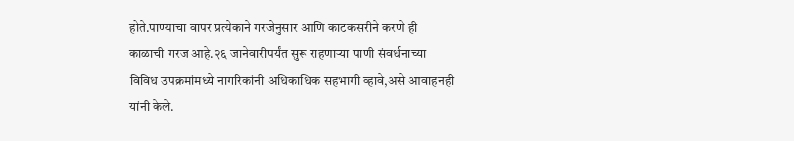होते.पाण्याचा वापर प्रत्येकाने गरजेनुसार आणि काटकसरीने करणे ही काळाची गरज आहे.२६ जानेवारीपर्यंत सुरू राहणाऱ्या पाणी संवर्धनाच्या विविध उपक्रमांमध्ये नागरिकांनी अधिकाधिक सहभागी व्हावे,असे आवाहनही  यांनी केले.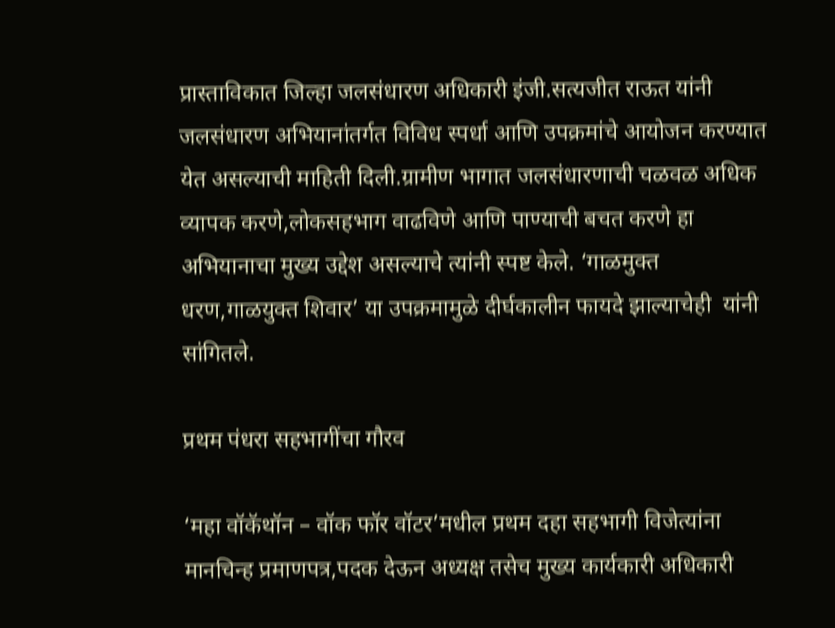प्रास्ताविकात जिल्हा जलसंधारण अधिकारी इंजी.सत्यजीत राऊत यांनी जलसंधारण अभियानांतर्गत विविध स्पर्धा आणि उपक्रमांचे आयोजन करण्यात येत असल्याची माहिती दिली.ग्रामीण भागात जलसंधारणाची चळवळ अधिक व्यापक करणे,लोकसहभाग वाढविणे आणि पाण्याची बचत करणे हा अभियानाचा मुख्य उद्देश असल्याचे त्यांनी स्पष्ट केले. ‘गाळमुक्त धरण,गाळयुक्त शिवार’ या उपक्रमामुळे दीर्घकालीन फायदे झाल्याचेही  यांनी सांगितले.

प्रथम पंधरा सहभागींचा गौरव

‘महा वॉकॅथॉन – वॉक फॉर वॉटर’मधील प्रथम दहा सहभागी विजेत्यांना मानचिन्ह प्रमाणपत्र,पदक देऊन अध्यक्ष तसेच मुख्य कार्यकारी अधिकारी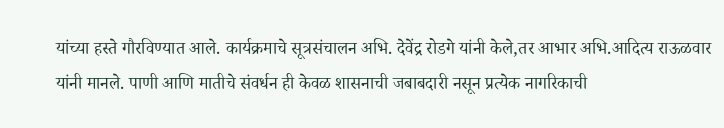यांच्या हस्ते गौरविण्यात आले. कार्यक्रमाचे सूत्रसंचालन अभि. देवेंद्र रोडगे यांनी केले,तर आभार अभि.आदित्य राऊळवार  यांनी मानले. पाणी आणि मातीचे संवर्धन ही केवळ शासनाची जबाबदारी नसून प्रत्येक नागरिकाची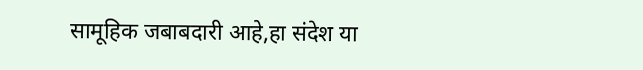सामूहिक जबाबदारी आहे,हा संदेश या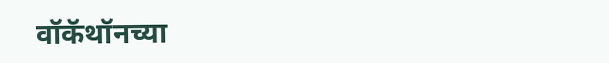वॉकॅथॉनच्या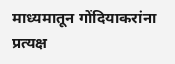माध्यमातून गोंदियाकरांना प्रत्यक्ष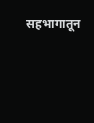सहभागातून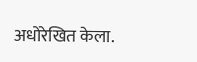अधोरेखित केला.